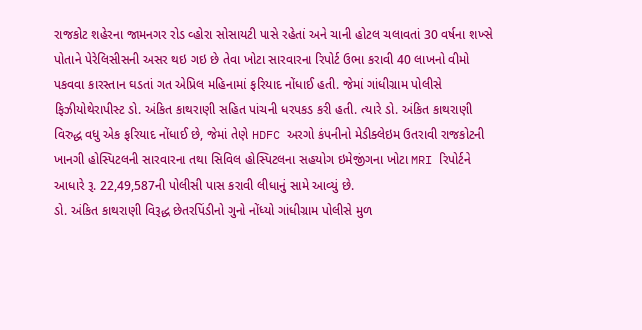રાજકોટ શહેરના જામનગર રોડ વ્હોરા સોસાયટી પાસે રહેતાં અને ચાની હોટલ ચલાવતાં 30 વર્ષના શખ્સે પોતાને પેરેલિસીસની અસર થઇ ગઇ છે તેવા ખોટા સારવારના રિપોર્ટ ઉભા કરાવી 40 લાખનો વીમો પકવવા કારસ્તાન ઘડતાં ગત એપ્રિલ મહિનામાં ફરિયાદ નોંધાઈ હતી. જેમાં ગાંધીગ્રામ પોલીસે ફિઝીયોથેરાપીસ્ટ ડો. અંકિત કાથરાણી સહિત પાંચની ધરપકડ કરી હતી. ત્યારે ડો. અંકિત કાથરાણી વિરુદ્ધ વધુ એક ફરિયાદ નોંધાઈ છે, જેમાં તેણે HDFC અરગો કંપનીનો મેડીક્લેઇમ ઉતરાવી રાજકોટની ખાનગી હોસ્પિટલની સારવારના તથા સિવિલ હોસ્પિટલના સહયોગ ઇમેજીંગના ખોટા MRI રિપોર્ટને આધારે રૂ. 22,49,587ની પોલીસી પાસ કરાવી લીધાનું સામે આવ્યું છે.
ડો. અંકિત કાથરાણી વિરૂદ્ધ છેતરપિંડીનો ગુનો નોંધ્યો ગાંધીગ્રામ પોલીસે મુળ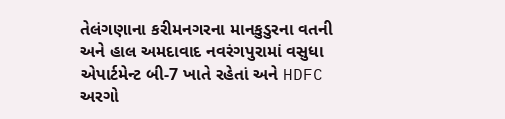તેલંગણાના કરીમનગરના માનકુડુરના વતની અને હાલ અમદાવાદ નવરંગપુરામાં વસુધા એપાર્ટમેન્ટ બી-7 ખાતે રહેતાં અને HDFC અરગો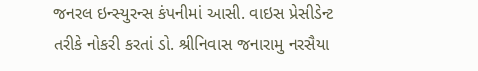જનરલ ઇન્સ્યુરન્સ કંપનીમાં આસી. વાઇસ પ્રેસીડેન્ટ તરીકે નોકરી કરતાં ડો. શ્રીનિવાસ જનારામુ નરસૈયા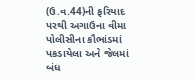(ઉ.વ.44)ની ફરિયાદ પરથી અગાઉના વીમા પોલીસીના કૌભાંડમાં પકડાયેલા અને જેલમાં બંધ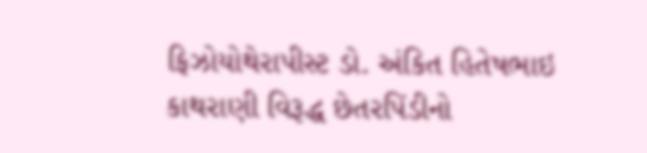ફિઝોયોથેરાપીસ્ટ ડો. અંકિત હિતેષભાઇ કાથરાણી વિરૂદ્ધ છેતરપિંડીનો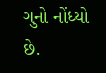ગુનો નોંધ્યો છે.